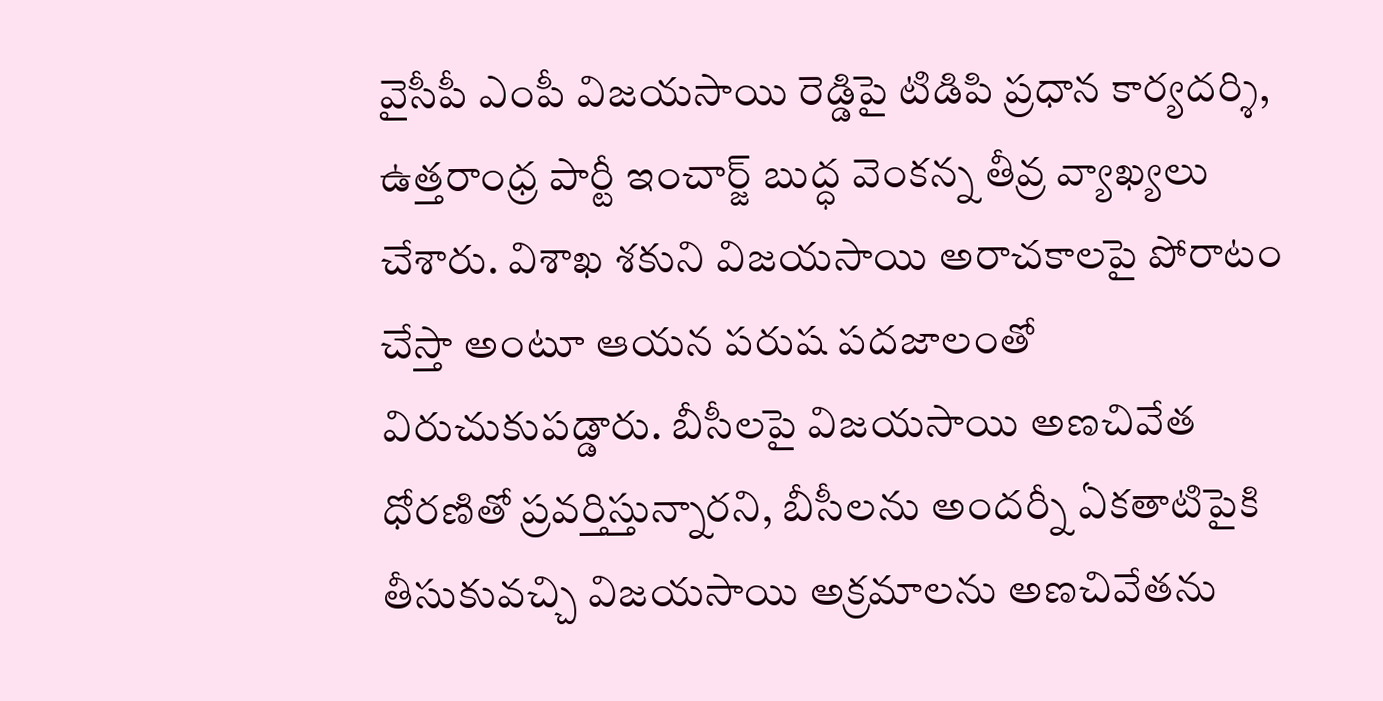వైసీపీ ఎంపీ విజయసాయి రెడ్డిపై టిడిపి ప్రధాన కార్యదర్శి, ఉత్తరాంధ్ర పార్టీ ఇంచార్జ్ బుద్ధ వెంకన్న తీవ్ర వ్యాఖ్యలు చేశారు. విశాఖ శకుని విజయసాయి అరాచకాలపై పోరాటం చేస్తా అంటూ ఆయన పరుష పదజాలంతో విరుచుకుపడ్డారు. బీసీలపై విజయసాయి అణచివేత ధోరణితో ప్రవర్తిస్తున్నారని, బీసీలను అందర్నీ ఏకతాటిపైకి తీసుకువచ్చి విజయసాయి అక్రమాలను అణచివేతను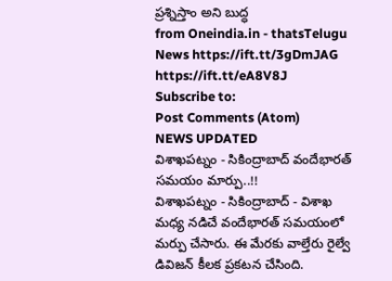ప్రశ్నిస్తాం అని బుద్ధ
from Oneindia.in - thatsTelugu News https://ift.tt/3gDmJAG
https://ift.tt/eA8V8J
Subscribe to:
Post Comments (Atom)
NEWS UPDATED
విశాఖపట్నం - సికింద్రాబాద్ వందేభారత్ సమయం మార్పు..!!
విశాఖపట్నం - సికింద్రాబాద్ - విశాఖ మధ్య నడిచే వందేభారత్ సమయంలో మర్పు చేసారు. ఈ మేరకు వాల్తేరు రైల్వే డివిజన్ కీలక ప్రకటన చేసింది.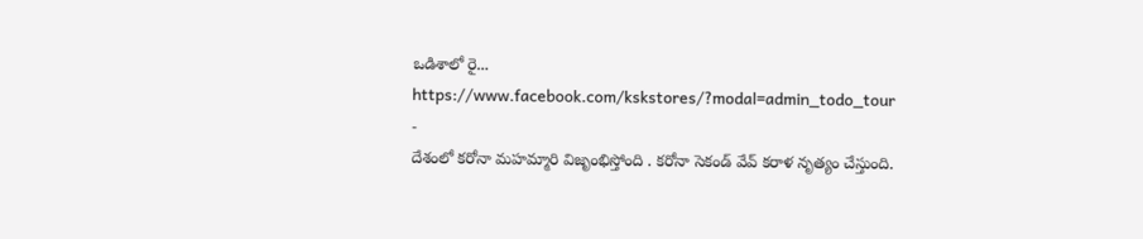ఒడిశాలో రై...
https://www.facebook.com/kskstores/?modal=admin_todo_tour
-
దేశంలో కరోనా మహమ్మారి విజృంభిస్తోంది . కరోనా సెకండ్ వేవ్ కరాళ నృత్యం చేస్తుంది.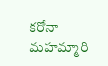కరోనా మహమ్మారి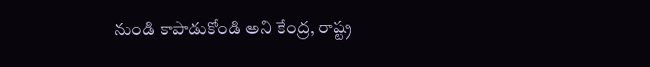నుండి కాపాడుకోండి అని కేంద్ర, రాష్ట్ర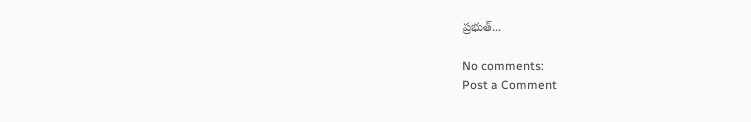ప్రభుత్...

No comments:
Post a Comment